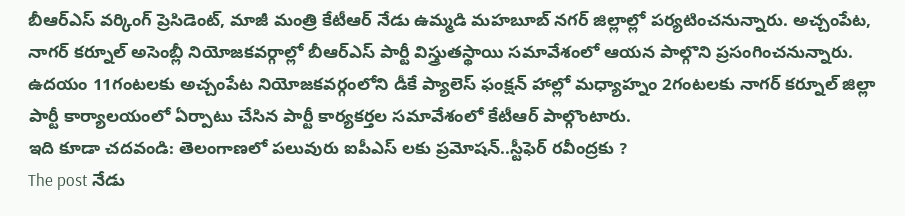బీఆర్ఎస్ వర్కింగ్ ప్రెసిడెంట్, మాజీ మంత్రి కేటీఆర్ నేడు ఉమ్మడి మహబూబ్ నగర్ జిల్లాల్లో పర్యటించనున్నారు. అచ్చంపేట, నాగర్ కర్నూల్ అసెంబ్లీ నియోజకవర్గాల్లో బీఆర్ఎస్ పార్టీ విస్త్రుతస్థాయి సమావేశంలో ఆయన పాల్గొని ప్రసంగించనున్నారు. ఉదయం 11గంటలకు అచ్చంపేట నియోజకవర్గంలోని డీకే ప్యాలెస్ ఫంక్షన్ హాల్లో మధ్యాహ్నం 2గంటలకు నాగర్ కర్నూల్ జిల్లా పార్టీ కార్యాలయంలో ఏర్పాటు చేసిన పార్టీ కార్యకర్తల సమావేశంలో కేటీఆర్ పాల్గొంటారు.
ఇది కూడా చదవండి: తెలంగాణలో పలువురు ఐపీఎస్ లకు ప్రమోషన్..స్టీఫెర్ రవీంద్రకు ?
The post నేడు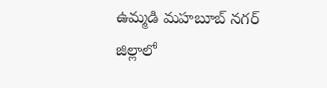ఉమ్మడి మహబూబ్ నగర్ జిల్లాలో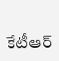కేటీఆర్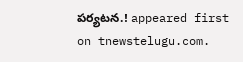పర్యటన.! appeared first on tnewstelugu.com.